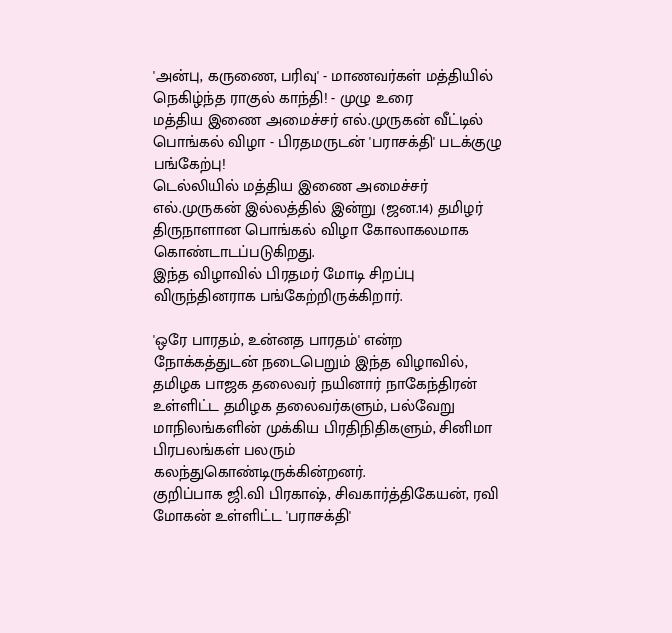'அன்பு, கருணை, பரிவு' - மாணவர்கள் மத்தியில் நெகிழ்ந்த ராகுல் காந்தி! - முழு உரை
மத்திய இணை அமைச்சர் எல்.முருகன் வீட்டில் பொங்கல் விழா - பிரதமருடன் 'பராசக்தி' படக்குழு பங்கேற்பு!
டெல்லியில் மத்திய இணை அமைச்சர் எல்.முருகன் இல்லத்தில் இன்று (ஜன.14) தமிழர் திருநாளான பொங்கல் விழா கோலாகலமாக கொண்டாடப்படுகிறது.
இந்த விழாவில் பிரதமர் மோடி சிறப்பு விருந்தினராக பங்கேற்றிருக்கிறார்.

'ஒரே பாரதம், உன்னத பாரதம்' என்ற நோக்கத்துடன் நடைபெறும் இந்த விழாவில், தமிழக பாஜக தலைவர் நயினார் நாகேந்திரன் உள்ளிட்ட தமிழக தலைவர்களும், பல்வேறு மாநிலங்களின் முக்கிய பிரதிநிதிகளும், சினிமா பிரபலங்கள் பலரும் கலந்துகொண்டிருக்கின்றனர்.
குறிப்பாக ஜி.வி பிரகாஷ், சிவகார்த்திகேயன், ரவி மோகன் உள்ளிட்ட 'பராசக்தி'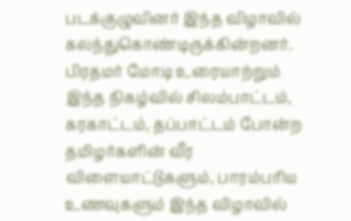படக்குழுவினர் இந்த விழாவில் கலந்துகொண்டிருக்கின்றனர். பிரதமர் மோடி உரையாற்றும் இந்த நிகழ்வில் சிலம்பாட்டம், கரகாட்டம், தப்பாட்டம் போன்ற தமிழர்களின் வீர விளையாட்டுகளும், பாரம்பரிய உணவுகளும் இந்த விழாவில்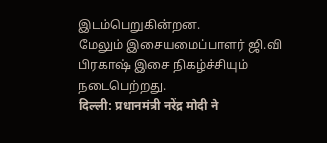இடம்பெறுகின்றன.
மேலும் இசையமைப்பாளர் ஜி.வி பிரகாஷ் இசை நிகழ்ச்சியும் நடைபெற்றது.
दिल्ली: प्रधानमंत्री नरेंद्र मोदी ने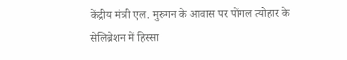केंद्रीय मंत्री एल. मुरुगन के आवास पर पोंगल त्योहार के सेलिब्रेशन में हिस्सा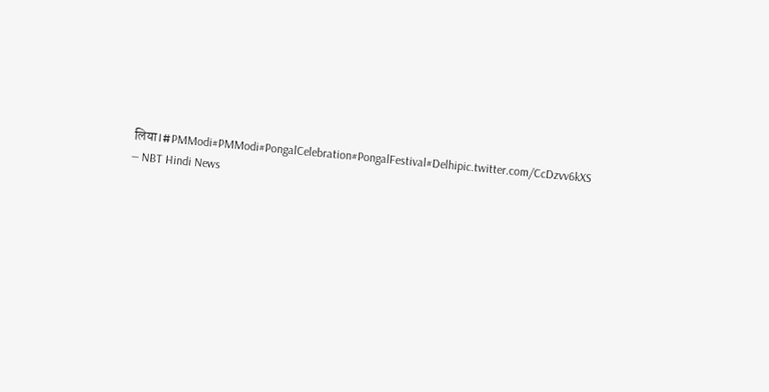लिया।#PMModi#PMModi#PongalCelebration#PongalFestival#Delhipic.twitter.com/CcDzvv6kXS
— NBT Hindi News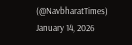(@NavbharatTimes) January 14, 2026